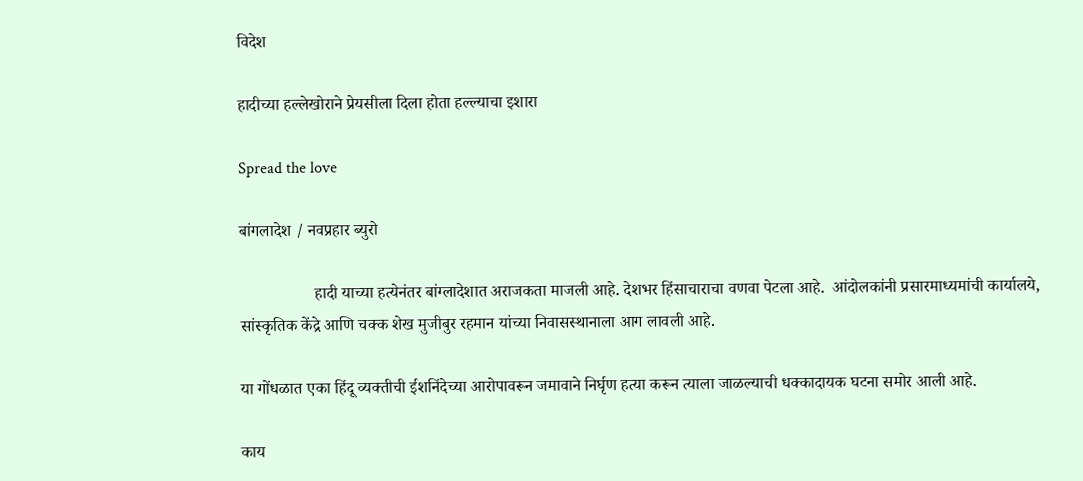विदेश

हादीच्या हल्लेखोराने प्रेयसीला दिला होता हल्ल्याचा इशारा

Spread the love

बांगलादेश / नवप्रहार ब्युरो

                  हादी याच्या हत्येनंतर बांग्लादेशात अराजकता माजली आहे. देशभर हिंसाचाराचा वणवा पेटला आहे.  आंदोलकांनी प्रसारमाध्यमांची कार्यालये, सांस्कृतिक केंद्रे आणि चक्क शेख मुजीबुर रहमान यांच्या निवासस्थानाला आग लावली आहे.

या गोंधळात एका हिंदू व्यक्तीची ईशनिंदेच्या आरोपावरून जमावाने निर्घृण हत्या करून त्याला जाळल्याची धक्कादायक घटना समोर आली आहे.

काय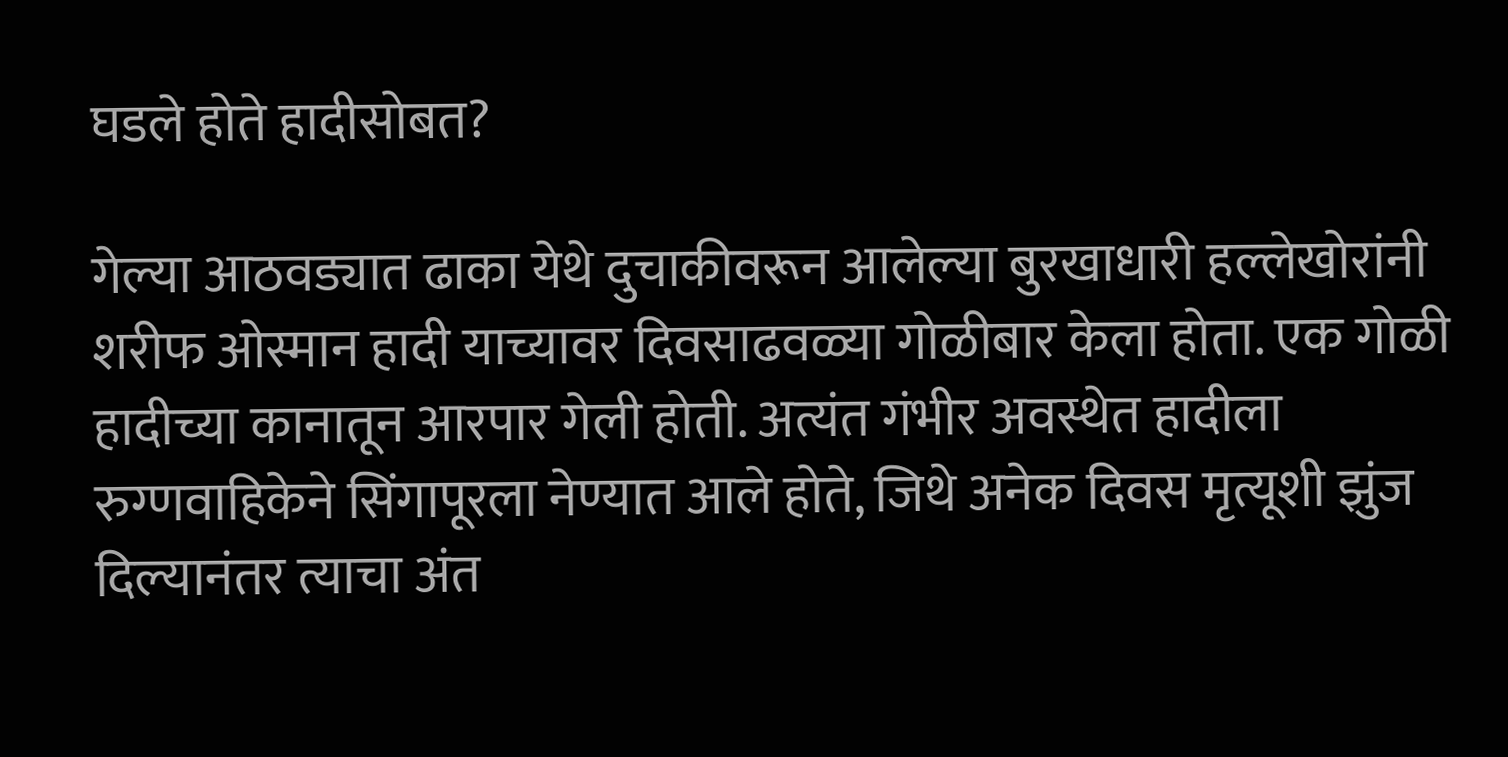घडले होते हादीसोबत?

गेल्या आठवड्यात ढाका येथे दुचाकीवरून आलेल्या बुरखाधारी हल्लेखोरांनी शरीफ ओस्मान हादी याच्यावर दिवसाढवळ्या गोळीबार केला होता. एक गोळी हादीच्या कानातून आरपार गेली होती. अत्यंत गंभीर अवस्थेत हादीला रुग्णवाहिकेने सिंगापूरला नेण्यात आले होते, जिथे अनेक दिवस मृत्यूशी झुंज दिल्यानंतर त्याचा अंत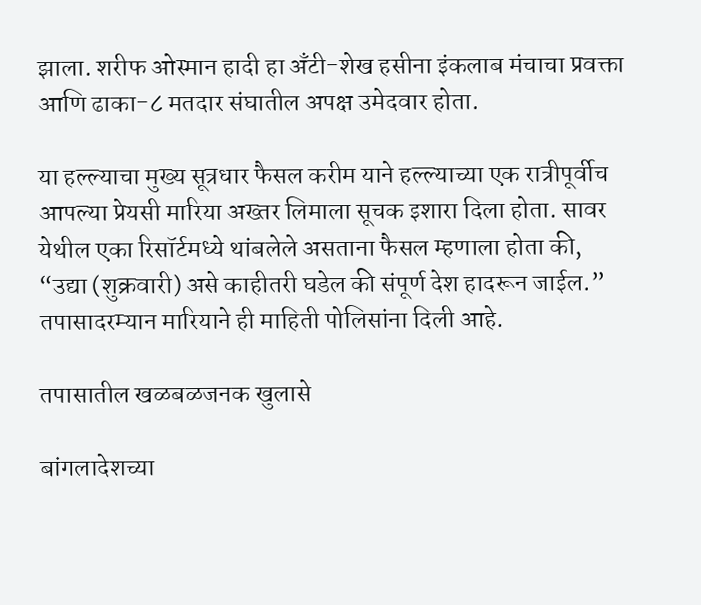झाला. शरीफ ओस्मान हादी हा अँटी-शेख हसीना इंकलाब मंचाचा प्रवक्ता आणि ढाका-८ मतदार संघातील अपक्ष उमेदवार होता.

या हल्ल्याचा मुख्य सूत्रधार फैसल करीम याने हल्ल्याच्या एक रात्रीपूर्वीच आपल्या प्रेयसी मारिया अख्तर लिमाला सूचक इशारा दिला होता. सावर येथील एका रिसॉर्टमध्ये थांबलेले असताना फैसल म्हणाला होता की, “उद्या (शुक्रवारी) असे काहीतरी घडेल की संपूर्ण देश हादरून जाईल.” तपासादरम्यान मारियाने ही माहिती पोलिसांना दिली आहे.

तपासातील खळबळजनक खुलासे

बांगलादेशच्या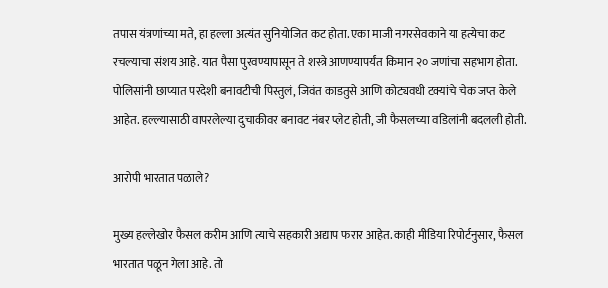तपास यंत्रणांच्या मते, हा हल्ला अत्यंत सुनियोजित कट होता. एका माजी नगरसेवकाने या हत्येचा कट रचल्याचा संशय आहे. यात पैसा पुरवण्यापासून ते शस्त्रे आणण्यापर्यंत किमान २० जणांचा सहभाग होता. पोलिसांनी छाप्यात परदेशी बनावटीची पिस्तुलं, जिवंत काडतुसे आणि कोट्यवधी टक्यांचे चेक जप्त केले आहेत. हल्ल्यासाठी वापरलेल्या दुचाकीवर बनावट नंबर प्लेट होती, जी फैसलच्या वडिलांनी बदलली होती.

आरोपी भारतात पळाले?

मुख्य हल्लेखोर फैसल करीम आणि त्याचे सहकारी अद्याप फरार आहेत. काही मीडिया रिपोर्टनुसार, फैसल भारतात पळून गेला आहे. तो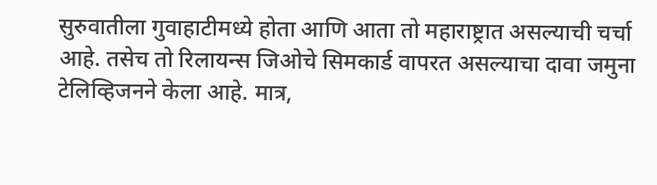सुरुवातीला गुवाहाटीमध्ये होता आणि आता तो महाराष्ट्रात असल्याची चर्चा आहे. तसेच तो रिलायन्स जिओचे सिमकार्ड वापरत असल्याचा दावा जमुना टेलिव्हिजनने केला आहे. मात्र,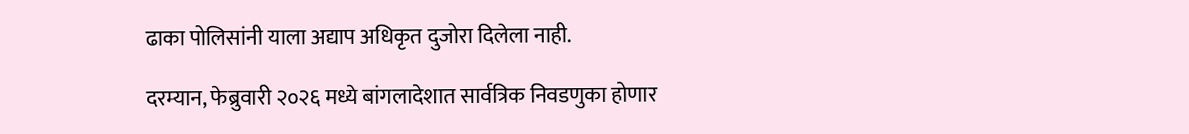ढाका पोलिसांनी याला अद्याप अधिकृत दुजोरा दिलेला नाही.

दरम्यान, फेब्रुवारी २०२६ मध्ये बांगलादेशात सार्वत्रिक निवडणुका होणार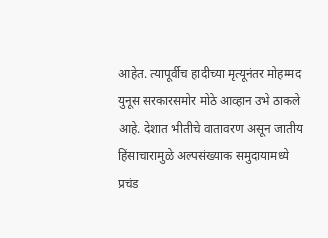आहेत. त्यापूर्वीच हादीच्या मृत्यूनंतर मोहम्मद युनूस सरकारसमोर मोठे आव्हान उभे ठाकले आहे. देशात भीतीचे वातावरण असून जातीय हिंसाचारामुळे अल्पसंख्याक समुदायामध्ये प्रचंड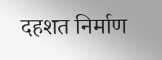दहशत निर्माण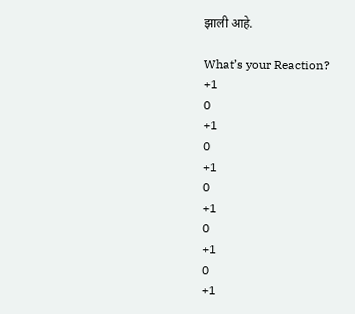झाली आहे.

What’s your Reaction?
+1
0
+1
0
+1
0
+1
0
+1
0
+1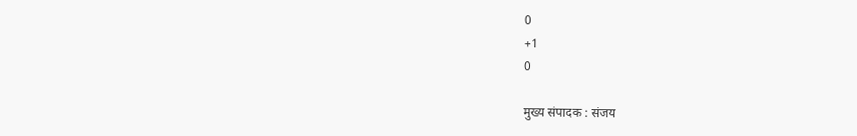0
+1
0

मुख्य संपादक : संजय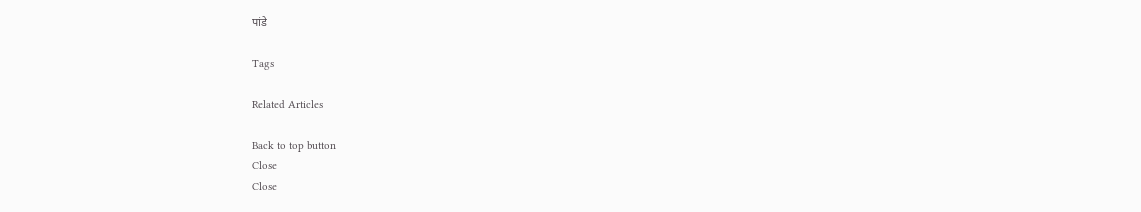पांडे

Tags

Related Articles

Back to top button
Close
Close